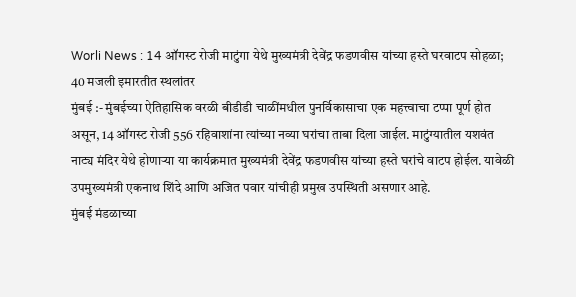Worli News : 14 ऑगस्ट रोजी माटुंगा येथे मुख्यमंत्री देवेंद्र फडणवीस यांच्या हस्ते घरवाटप सोहळा; 40 मजली इमारतीत स्थलांतर
मुंबई :- मुंबईच्या ऐतिहासिक वरळी बीडीडी चाळींमधील पुनर्विकासाचा एक महत्त्वाचा टप्पा पूर्ण होत असून, 14 ऑगस्ट रोजी 556 रहिवाशांना त्यांच्या नव्या घरांचा ताबा दिला जाईल. माटुंग्यातील यशवंत नाट्य मंदिर येथे होणाऱ्या या कार्यक्रमात मुख्यमंत्री देवेंद्र फडणवीस यांच्या हस्ते घरांचे वाटप होईल. यावेळी उपमुख्यमंत्री एकनाथ शिंदे आणि अजित पवार यांचीही प्रमुख उपस्थिती असणार आहे.
मुंबई मंडळाच्या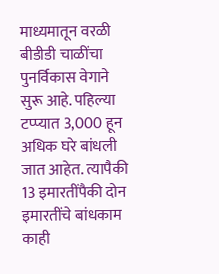माध्यमातून वरळी बीडीडी चाळींचा पुनर्विकास वेगाने सुरू आहे. पहिल्या टप्प्यात 3,000 हून अधिक घरे बांधली जात आहेत. त्यापैकी 13 इमारतींपैकी दोन इमारतींचे बांधकाम काही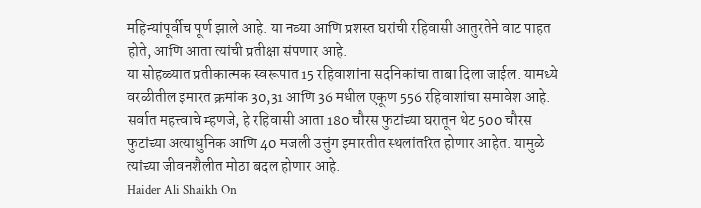महिन्यांपूर्वीच पूर्ण झाले आहे. या नव्या आणि प्रशस्त घरांची रहिवासी आतुरतेने वाट पाहत होते, आणि आता त्यांची प्रतीक्षा संपणार आहे.
या सोहळ्यात प्रतीकात्मक स्वरूपात 15 रहिवाशांना सदनिकांचा ताबा दिला जाईल. यामध्ये वरळीतील इमारत क्रमांक 30,31 आणि 36 मधील एकूण 556 रहिवाशांचा समावेश आहे. सर्वात महत्त्वाचे म्हणजे, हे रहिवासी आता 180 चौरस फुटांच्या घरातून थेट 500 चौरस फुटांच्या अत्याधुनिक आणि 40 मजली उत्तुंग इमारतीत स्थलांतरित होणार आहेत. यामुळे त्यांच्या जीवनशैलीत मोठा बदल होणार आहे.
Haider Ali Shaikh On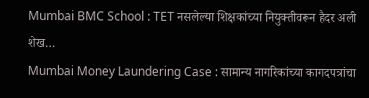Mumbai BMC School : TET नसलेल्या शिक्षकांच्या नियुक्तीवरून हैदर अली शेख…
Mumbai Money Laundering Case : सामान्य नागरिकांच्या कागदपत्रांचा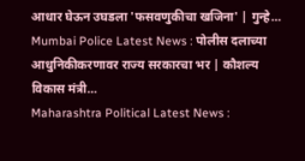आधार घेऊन उघडला 'फसवणुकीचा खजिना' | गुन्हे…
Mumbai Police Latest News : पोलीस दलाच्या आधुनिकीकरणावर राज्य सरकारचा भर | कौशल्य विकास मंत्री…
Maharashtra Political Latest News :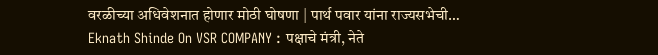वरळीच्या अधिवेशनात होणार मोठी घोषणा | पार्थ पवार यांना राज्यसभेची…
Eknath Shinde On VSR COMPANY : पक्षाचे मंत्री, नेते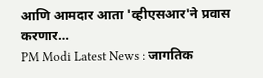आणि आमदार आता 'व्हीएसआर'ने प्रवास करणार…
PM Modi Latest News : जागतिक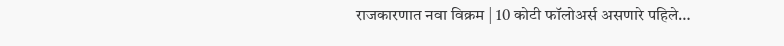राजकारणात नवा विक्रम | 10 कोटी फॉलोअर्स असणारे पहिले…